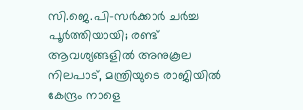സി.ജെ.പി-സർക്കാർ ചർച്ച പൂർത്തിയായി; രണ്ട് ആവശ്യങ്ങളിൽ അനുകൂല നിലപാട്, മന്ത്രിയുടെ രാജിയിൽ കേന്ദ്രം നാളെ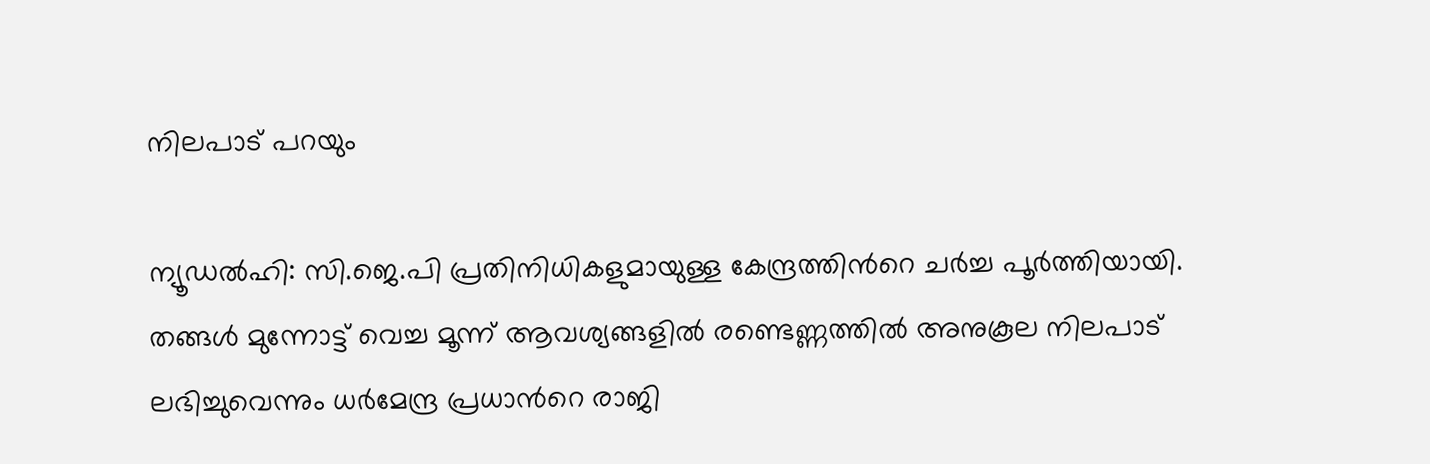നിലപാട് പറയും

ന്യൂഡൽഹി: സി.ജെ.പി പ്രതിനിധികളുമായുള്ള കേന്ദ്രത്തിന്‍റെ ചർച്ച പൂർത്തിയായി. തങ്ങൾ മുന്നോട്ട് വെച്ച മൂന്ന് ആവശ്യങ്ങളിൽ രണ്ടെണ്ണത്തിൽ അനുകൂല നിലപാട് ലഭിച്ചുവെന്നും ധർമേന്ദ്ര പ്രധാന്‍റെ രാജി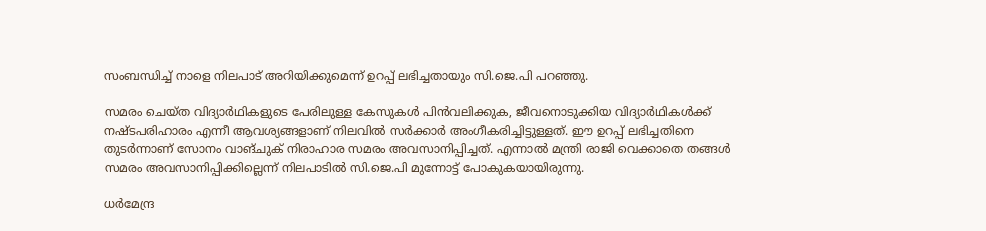സംബന്ധിച്ച് നാളെ നിലപാട് അറിയിക്കുമെന്ന് ഉറപ്പ് ലഭിച്ചതായും സി.ജെ.പി പറഞ്ഞു.

സമരം ചെയ്ത വിദ്യാർഥികളുടെ പേരിലുള്ള കേസുകൾ പിൻവലിക്കുക, ജീവനൊടുക്കിയ വിദ്യാർഥികൾക്ക് നഷ്ടപരിഹാരം എന്നീ ആവശ്യങ്ങളാണ് നിലവിൽ സർക്കാർ അംഗീകരിച്ചിട്ടുള്ളത്. ഈ ഉറപ്പ് ലഭിച്ചതിനെ തുടർന്നാണ് സോനം വാങ്ചുക് നിരാഹാര സമരം അവസാനിപ്പിച്ചത്. എന്നാൽ മന്ത്രി രാജി വെക്കാതെ തങ്ങൾ സമരം അവസാനിപ്പിക്കില്ലെന്ന് നിലപാടിൽ സി.ജെ.പി മുന്നോട്ട് പോകുകയായിരുന്നു.

ധർമേന്ദ്ര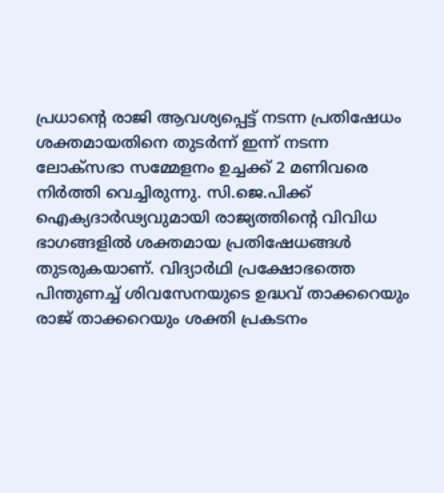പ്രധാന്‍റെ രാജി ആവശ്യപ്പെട്ട് നടന്ന പ്രതിഷേധം ശക്തമായതിനെ തുടർന്ന് ഇന്ന് നടന്ന ലോക്സഭാ സമ്മേളനം ഉച്ചക്ക് 2 മണിവരെ നിർത്തി വെച്ചിരുന്നു. സി.ജെ.പിക്ക് ഐക്യദാർഢ്യവുമായി രാജ്യത്തിന്‍റെ വിവിധ ഭാഗങ്ങളിൽ ശക്തമായ പ്രതിഷേധങ്ങൾ തുടരുകയാണ്. വിദ്യാർഥി പ്രക്ഷോഭത്തെ പിന്തുണച്ച് ശിവസേനയുടെ ഉദ്ധവ് താക്കറെയും രാജ് താക്കറെയും ശക്തി പ്രകടനം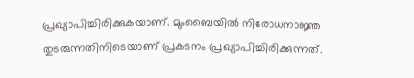പ്രഖ്യാപിച്ചിരിക്കുകയാണ്. മുംബൈയിൽ നിരോധനാജ്ഞ തുടരുന്നതിനിടെയാണ് പ്രകടനം പ്രഖ്യാപിച്ചിരിക്കുന്നത്.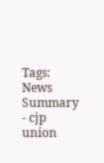Tags:
News Summary - cjp union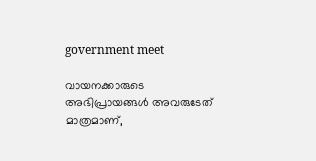government meet

വായനക്കാരുടെ അഭിപ്രായങ്ങള്‍ അവരുടേത് മാത്രമാണ്,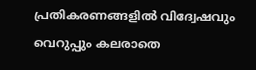പ്രതികരണങ്ങളിൽ വിദ്വേഷവും വെറുപ്പും കലരാതെ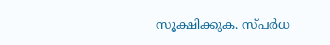സൂക്ഷിക്കുക. സ്പർധ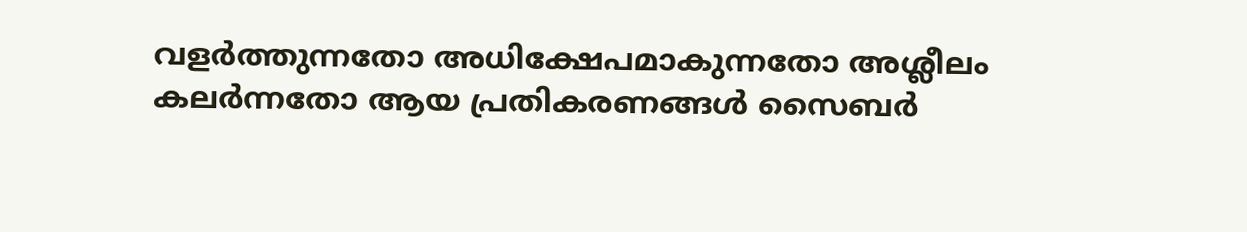വളർത്തുന്നതോ അധിക്ഷേപമാകുന്നതോ അശ്ലീലം കലർന്നതോ ആയ പ്രതികരണങ്ങൾ സൈബർ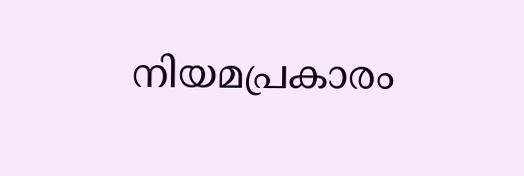നിയമപ്രകാരം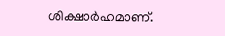ശിക്ഷാർഹമാണ്.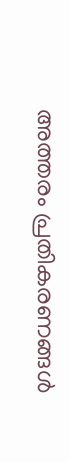അത്തരം പ്രതികരണങ്ങൾ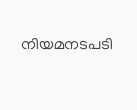നിയമനടപടി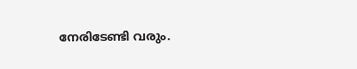നേരിടേണ്ടി വരും.